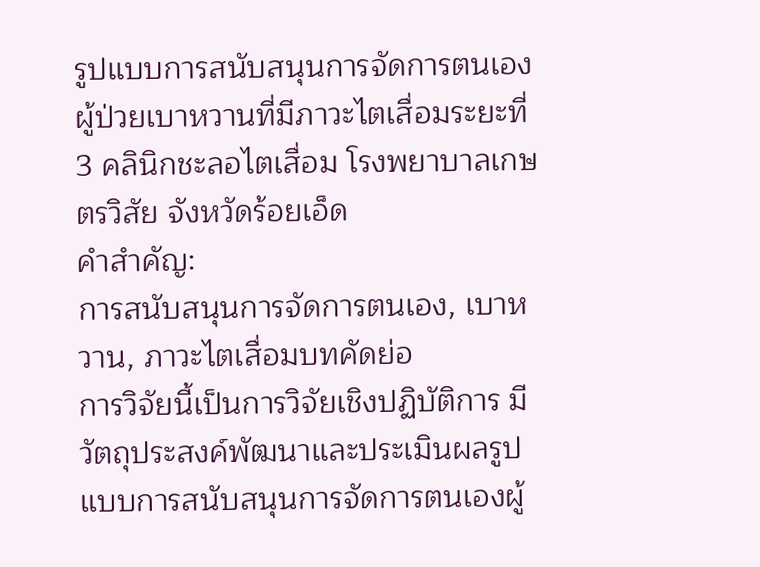รูปแบบการสนับสนุนการจัดการตนเองผู้ป่วยเบาหวานที่มีภาวะไตเสื่อมระยะที่ 3 คลินิกชะลอไตเสื่อม โรงพยาบาลเกษตรวิสัย จังหวัดร้อยเอ็ด
คำสำคัญ:
การสนับสนุนการจัดการตนเอง, เบาหวาน, ภาวะไตเสื่อมบทคัดย่อ
การวิจัยนี้เป็นการวิจัยเชิงปฏิบัติการ มีวัตถุประสงค์พัฒนาและประเมินผลรูปแบบการสนับสนุนการจัดการตนเองผู้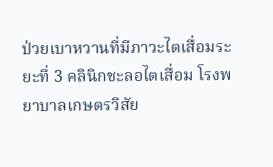ป่วยเบาหวานที่มีภาวะไตเสื่อมระยะที่ 3 คลินิกชะลอไตเสื่อม โรงพยาบาลเกษตรวิสัย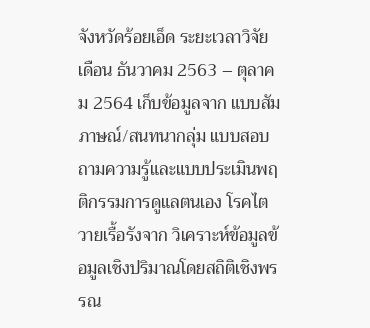จังหวัดร้อยเอ็ด ระยะเวลาวิจัย เดือน ธันวาคม 2563 – ตุลาคม 2564 เก็บข้อมูลจาก แบบสัมภาษณ์/สนทนากลุ่ม แบบสอบถามความรู้และแบบประเมินพฤติกรรมการดูแลตนเอง โรคไตวายเรื้อรังจาก วิเคราะห์ข้อมูลข้อมูลเชิงปริมาณโดยสถิติเชิงพรรณ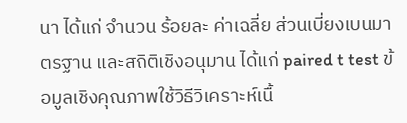นา ได้แก่ จำนวน ร้อยละ ค่าเฉลี่ย ส่วนเบี่ยงเบนมาตรฐาน และสถิติเชิงอนุมาน ได้แก่ paired t test ข้อมูลเชิงคุณภาพใช้วิธีวิเคราะห์เนื้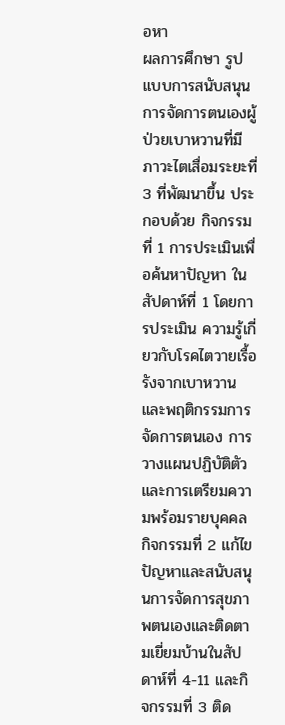อหา
ผลการศึกษา รูปแบบการสนับสนุนการจัดการตนเองผู้ป่วยเบาหวานที่มีภาวะไตเสื่อมระยะที่ 3 ที่พัฒนาขึ้น ประกอบด้วย กิจกรรมที่ 1 การประเมินเพื่อค้นหาปัญหา ในสัปดาห์ที่ 1 โดยการประเมิน ความรู้เกี่ยวกับโรคไตวายเรื้อรังจากเบาหวานและพฤติกรรมการจัดการตนเอง การวางแผนปฏิบัติตัวและการเตรียมความพร้อมรายบุคคล กิจกรรมที่ 2 แก้ไขปัญหาและสนับสนุนการจัดการสุขภาพตนเองและติดตามเยี่ยมบ้านในสัปดาห์ที่ 4-11 และกิจกรรมที่ 3 ติด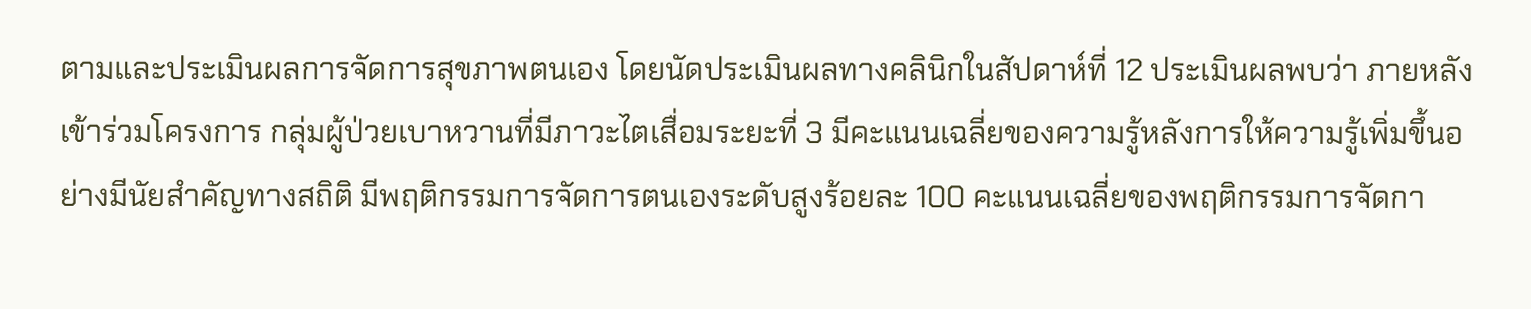ตามและประเมินผลการจัดการสุขภาพตนเอง โดยนัดประเมินผลทางคลินิกในสัปดาห์ที่ 12 ประเมินผลพบว่า ภายหลังเข้าร่วมโครงการ กลุ่มผู้ป่วยเบาหวานที่มีภาวะไตเสื่อมระยะที่ 3 มีคะแนนเฉลี่ยของความรู้หลังการให้ความรู้เพิ่มขึ้นอย่างมีนัยสำคัญทางสถิติ มีพฤติกรรมการจัดการตนเองระดับสูงร้อยละ 100 คะแนนเฉลี่ยของพฤติกรรมการจัดกา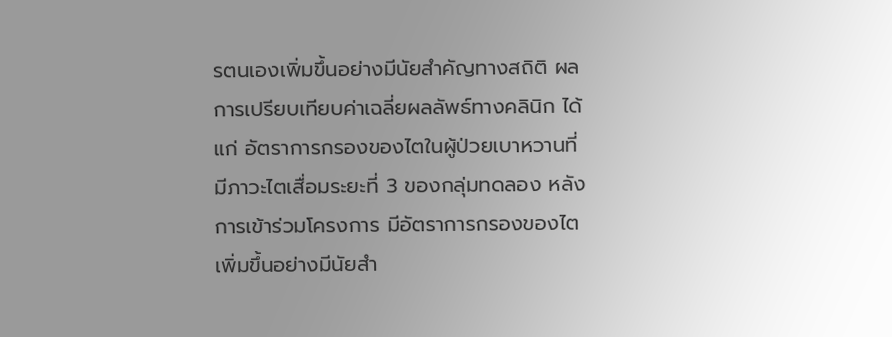รตนเองเพิ่มขึ้นอย่างมีนัยสำคัญทางสถิติ ผลการเปรียบเทียบค่าเฉลี่ยผลลัพธ์ทางคลินิก ได้แก่ อัตราการกรองของไตในผู้ป่วยเบาหวานที่มีภาวะไตเสื่อมระยะที่ 3 ของกลุ่มทดลอง หลังการเข้าร่วมโครงการ มีอัตราการกรองของไตเพิ่มขึ้นอย่างมีนัยสำ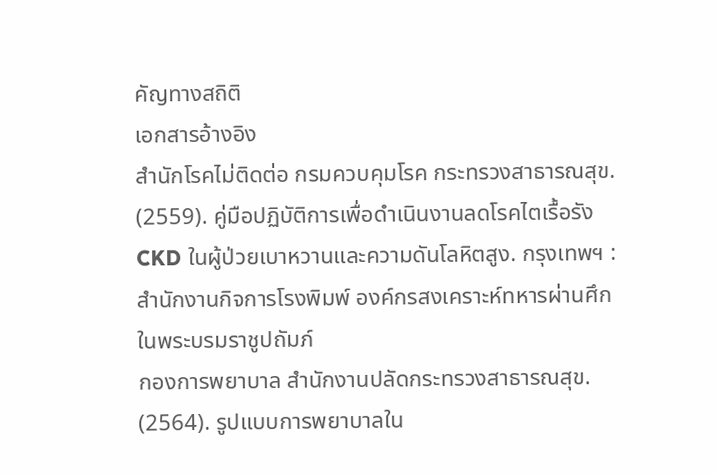คัญทางสถิติ
เอกสารอ้างอิง
สำนักโรคไม่ติดต่อ กรมควบคุมโรค กระทรวงสาธารณสุข. (2559). คู่มือปฏิบัติการเพื่อดำเนินงานลดโรคไตเรื้อรังCKD ในผู้ป่วยเบาหวานและความดันโลหิตสูง. กรุงเทพฯ : สำนักงานกิจการโรงพิมพ์ องค์กรสงเคราะห์ทหารผ่านศึก ในพระบรมราชูปถัมภ์
กองการพยาบาล สำนักงานปลัดกระทรวงสาธารณสุข. (2564). รูปแบบการพยาบาลใน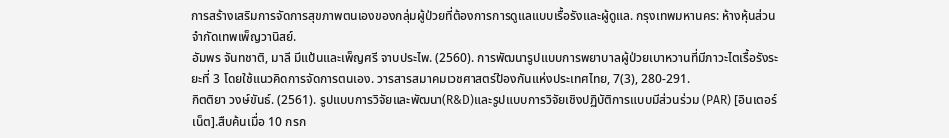การสร้างเสริมการจัดการสุขภาพตนเองของกลุ่มผู้ป่วยที่ต้องการการดูแลแบบเรื้อรังและผู้ดูแล. กรุงเทพมหานคร: ห้างหุ้นส่วนจำกัดเทพเพ็ญวานิสย์.
อัมพร จันทชาติ, มาลี มีแป้นและเพ็ญศรี จาบประไพ. (2560). การพัฒนารูปแบบการพยาบาลผู้ป่วยเบาหวานที่มีภาวะไตเรื้อรังระยะที่ 3 โดยใช้แนวคิดการจัดการตนเอง. วารสารสมาคมเวชศาสตร์ป้องกันแห่งประเทศไทย, 7(3), 280-291.
กิตติยา วงษ์ขันธ์. (2561). รูปแบบการวิจัยและพัฒนา(R&D)และรูปแบบการวิจัยเชิงปฏิบัติการแบบมีส่วนร่วม (PAR) [อินเตอร์เน็ต].สืบค้นเมื่อ 10 กรก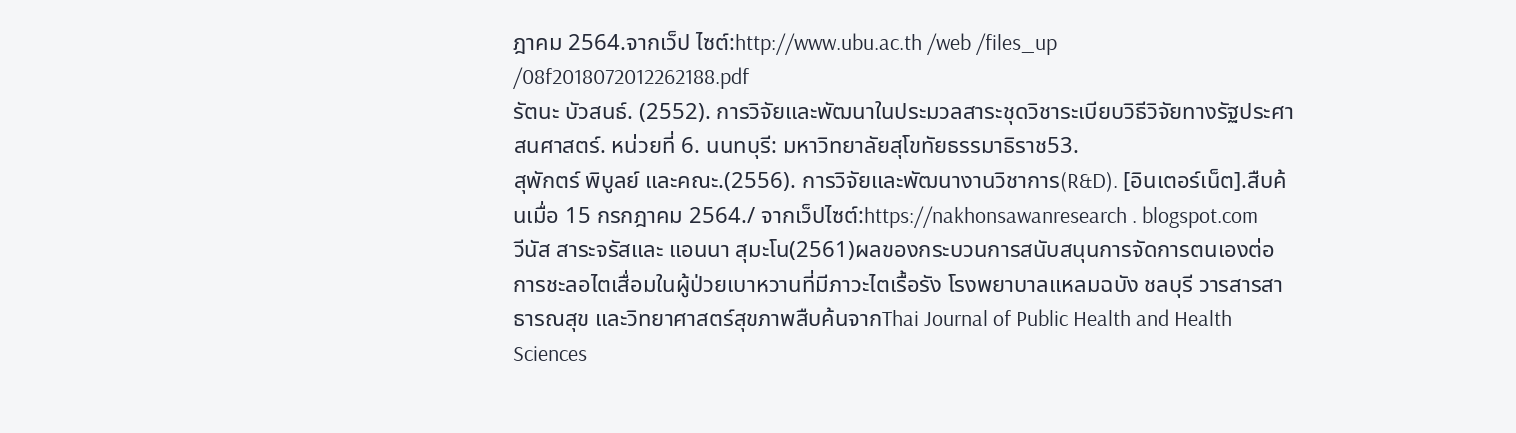ฎาคม 2564.จากเว็ป ไซต์:http://www.ubu.ac.th /web /files_up /08f2018072012262188.pdf
รัตนะ บัวสนธ์. (2552). การวิจัยและพัฒนาในประมวลสาระชุดวิชาระเบียบวิธีวิจัยทางรัฐประศาสนศาสตร์. หน่วยที่ 6. นนทบุรี: มหาวิทยาลัยสุโขทัยธรรมาธิราช53.
สุพักตร์ พิบูลย์ และคณะ.(2556). การวิจัยและพัฒนางานวิชาการ(R&D). [อินเตอร์เน็ต].สืบค้นเมื่อ 15 กรกฎาคม 2564./ จากเว็ปไซต์:https://nakhonsawanresearch . blogspot.com
วีนัส สาระจรัสและ แอนนา สุมะโน(2561)ผลของกระบวนการสนับสนุนการจัดการตนเองต่อการชะลอไตเสื่อมในผู้ป่วยเบาหวานที่มีภาวะไตเรื้อรัง โรงพยาบาลแหลมฉบัง ชลบุรี วารสารสาธารณสุข และวิทยาศาสตร์สุขภาพสืบค้นจากThai Journal of Public Health and Health Sciences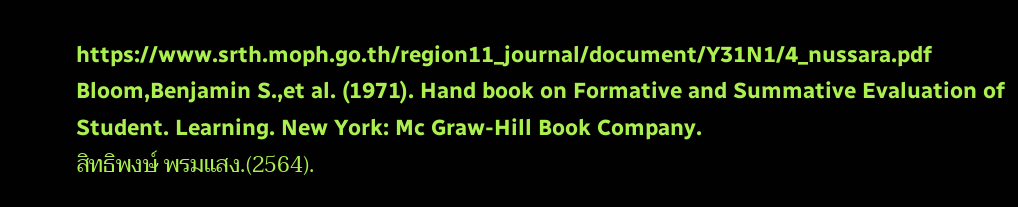https://www.srth.moph.go.th/region11_journal/document/Y31N1/4_nussara.pdf
Bloom,Benjamin S.,et al. (1971). Hand book on Formative and Summative Evaluation of Student. Learning. New York: Mc Graw-Hill Book Company.
สิทธิพงษ์ พรมแสง.(2564).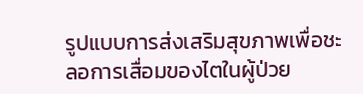รูปแบบการส่งเสริมสุขภาพเพื่อชะลอการเสื่อมของไตในผู้ป่วย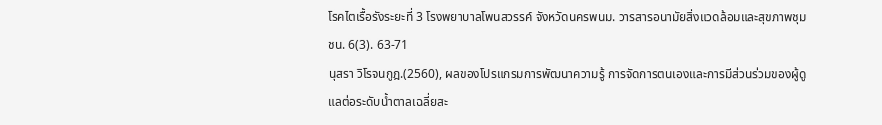โรคไตเรื้อรังระยะที่ 3 โรงพยาบาลโพนสวรรค์ จังหวัดนครพนม. วารสารอนามัยสิ่งแวดล้อมและสุขภาพชุมชน. 6(3). 63-71
นุสรา วิโรจนกูฎ.(2560), ผลของโปรแกรมการพัฒนาความรู้ การจัดการตนเองและการมีส่วนร่วมของผู้ดูแลต่อระดับน้ำตาลเฉลี่ยสะ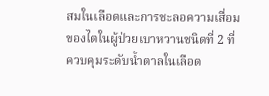สมในเลือดและการชะลอความเสื่อมของไตในผู้ป่วยเบาหวานชนิดที่ 2 ที่ควบคุมระดับน้ำตาลในเลือด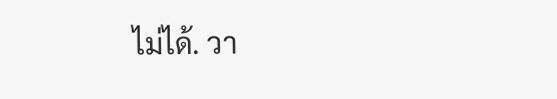ไม่ได้. วา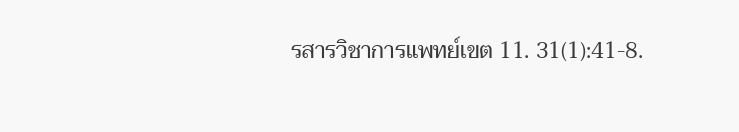รสารวิชาการแพทย์เขต 11. 31(1):41-8.